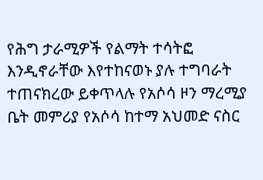የሕግ ታራሚዎች የልማት ተሳትፎ እንዲኖራቸው እየተከናወኑ ያሉ ተግባራት ተጠናክረው ይቀጥላሉ የአሶሳ ዞን ማረሚያ ቤት መምሪያ የአሶሳ ከተማ አህመድ ናስር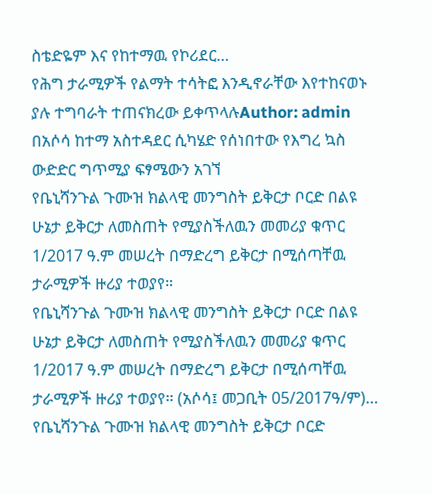ስቴድዬም እና የከተማዉ የኮሪደር…
የሕግ ታራሚዎች የልማት ተሳትፎ እንዲኖራቸው እየተከናወኑ ያሉ ተግባራት ተጠናክረው ይቀጥላሉAuthor: admin
በአሶሳ ከተማ አስተዳደር ሲካሄድ የሰነበተው የእግረ ኳስ ውድድር ግጥሚያ ፍፃሜውን አገኘ
የቤኒሻንጉል ጉሙዝ ክልላዊ መንግስት ይቅርታ ቦርድ በልዩ ሁኔታ ይቅርታ ለመስጠት የሚያስችለዉን መመሪያ ቁጥር 1/2017 ዓ.ም መሠረት በማድረግ ይቅርታ በሚሰጣቸዉ ታራሚዎች ዙሪያ ተወያየ።
የቤኒሻንጉል ጉሙዝ ክልላዊ መንግስት ይቅርታ ቦርድ በልዩ ሁኔታ ይቅርታ ለመስጠት የሚያስችለዉን መመሪያ ቁጥር 1/2017 ዓ.ም መሠረት በማድረግ ይቅርታ በሚሰጣቸዉ ታራሚዎች ዙሪያ ተወያየ። (አሶሳ፤ መጋቢት 05/2017ዓ/ም)…
የቤኒሻንጉል ጉሙዝ ክልላዊ መንግስት ይቅርታ ቦርድ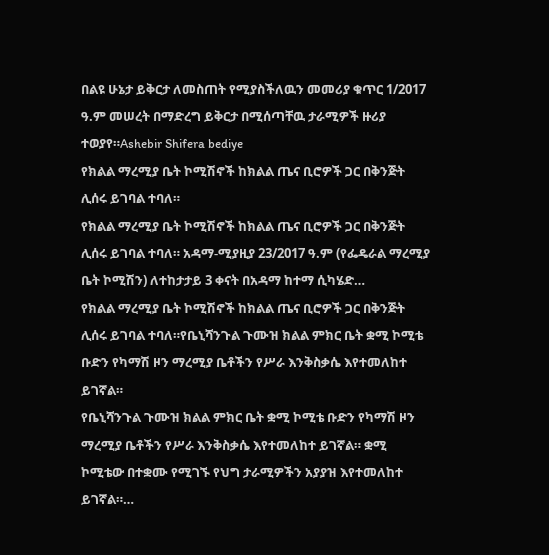በልዩ ሁኔታ ይቅርታ ለመስጠት የሚያስችለዉን መመሪያ ቁጥር 1/2017 ዓ.ም መሠረት በማድረግ ይቅርታ በሚሰጣቸዉ ታራሚዎች ዙሪያ ተወያየ።Ashebir Shifera bediye
የክልል ማረሚያ ቤት ኮሚሽኖች ከክልል ጤና ቢሮዎች ጋር በቅንጅት ሊሰሩ ይገባል ተባለ።
የክልል ማረሚያ ቤት ኮሚሽኖች ከክልል ጤና ቢሮዎች ጋር በቅንጅት ሊሰሩ ይገባል ተባለ። አዳማ-ሚያዚያ 23/2017 ዓ.ም (የፌዴራል ማረሚያ ቤት ኮሚሽን) ለተከታታይ 3 ቀናት በአዳማ ከተማ ሲካሄድ…
የክልል ማረሚያ ቤት ኮሚሽኖች ከክልል ጤና ቢሮዎች ጋር በቅንጅት ሊሰሩ ይገባል ተባለ።የቤኒሻንጉል ጉሙዝ ክልል ምክር ቤት ቋሚ ኮሚቴ ቡድን የካማሽ ዞን ማረሚያ ቤቶችን የሥራ እንቅስቃሴ እየተመለከተ ይገኛል።
የቤኒሻንጉል ጉሙዝ ክልል ምክር ቤት ቋሚ ኮሚቴ ቡድን የካማሽ ዞን ማረሚያ ቤቶችን የሥራ እንቅስቃሴ እየተመለከተ ይገኛል። ቋሚ ኮሚቴው በተቋሙ የሚገኙ የህግ ታራሚዎችን አያያዝ እየተመለከተ ይገኛል።…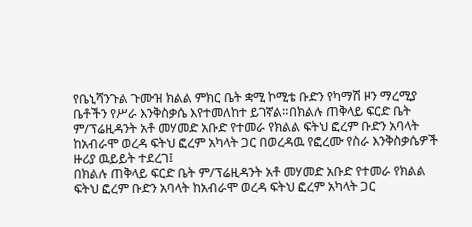የቤኒሻንጉል ጉሙዝ ክልል ምክር ቤት ቋሚ ኮሚቴ ቡድን የካማሽ ዞን ማረሚያ ቤቶችን የሥራ እንቅስቃሴ እየተመለከተ ይገኛል።በክልሉ ጠቅላይ ፍርድ ቤት ም/ፕሬዚዳንት አቶ መሃመድ አቡድ የተመራ የክልል ፍትህ ፎረም ቡድን አባላት ከአብራሞ ወረዳ ፍትህ ፎረም አካላት ጋር በወረዳዉ የፎረሙ የስራ እንቅስቃሴዎች ዙሪያ ዉይይት ተደረገ፤
በክልሉ ጠቅላይ ፍርድ ቤት ም/ፕሬዚዳንት አቶ መሃመድ አቡድ የተመራ የክልል ፍትህ ፎረም ቡድን አባላት ከአብራሞ ወረዳ ፍትህ ፎረም አካላት ጋር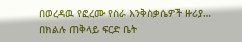በወረዳዉ የፎረሙ የስራ እንቅስቃሴዎች ዙሪያ…
በክልሉ ጠቅላይ ፍርድ ቤት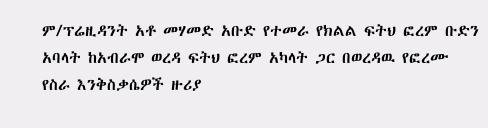ም/ፕሬዚዳንት አቶ መሃመድ አቡድ የተመራ የክልል ፍትህ ፎረም ቡድን አባላት ከአብራሞ ወረዳ ፍትህ ፎረም አካላት ጋር በወረዳዉ የፎረሙ የስራ እንቅስቃሴዎች ዙሪያ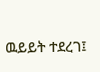ዉይይት ተደረገ፤